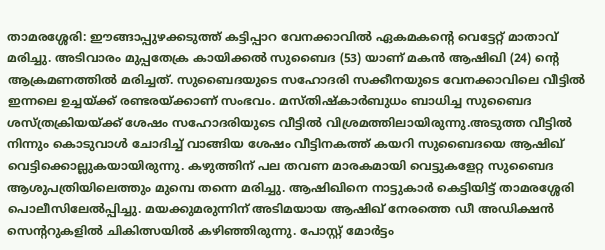താമരശ്ശേരി: ഈങ്ങാപ്പുഴക്കടുത്ത് കട്ടിപ്പാറ വേനക്കാവിൽ ഏകമകന്റെ വെട്ടേറ്റ് മാതാവ് മരിച്ചു. അടിവാരം മുപ്പതേക്ര കായിക്കൽ സുബൈദ (53) യാണ് മകൻ ആഷിഖി (24) ന്റെ ആക്രമണത്തിൽ മരിച്ചത്. സുബൈദയുടെ സഹോദരി സക്കീനയുടെ വേനക്കാവിലെ വീട്ടിൽ ഇന്നലെ ഉച്ചയ്ക്ക് രണ്ടരയ്ക്കാണ് സംഭവം. മസ്തിഷ്കാർബുധം ബാധിച്ച സുബൈദ ശസ്ത്രക്രിയയ്ക്ക് ശേഷം സഹോദരിയുടെ വീട്ടിൽ വിശ്രമത്തിലായിരുന്നു.അടുത്ത വീട്ടിൽ നിന്നും കൊടുവാൾ ചോദിച്ച് വാങ്ങിയ ശേഷം വീട്ടിനകത്ത് കയറി സുബൈദയെ ആഷിഖ് വെട്ടിക്കൊല്ലുകയായിരുന്നു. കഴുത്തിന് പല തവണ മാരകമായി വെട്ടുകളേറ്റ സുബൈദ ആശുപത്രിയിലെത്തും മുമ്പെ തന്നെ മരിച്ചു. ആഷിഖിനെ നാട്ടുകാർ കെട്ടിയിട്ട് താമരശ്ശേരി പൊലീസിലേൽപ്പിച്ചു. മയക്കുമരുന്നിന് അടിമയായ ആഷിഖ് നേരത്തെ ഡീ അഡിക്ഷൻ സെന്ററുകളിൽ ചികിത്സയിൽ കഴിഞ്ഞിരുന്നു. പോസ്റ്റ് മോർട്ടം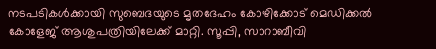നടപടികൾക്കായി സുബെദയുടെ മൃതദേഹം കോഴിക്കോട് മെഡിക്കൽ കോളേജ് ആശുപത്രിയിലേക്ക് മാറ്റി. സൂപ്പി, സാറാബീവി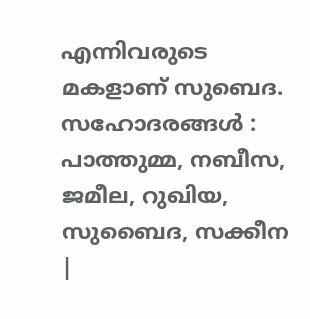എന്നിവരുടെ മകളാണ് സുബെദ. സഹോദരങ്ങൾ : പാത്തുമ്മ, നബീസ, ജമീല, റുഖിയ, സുബൈദ, സക്കീന
|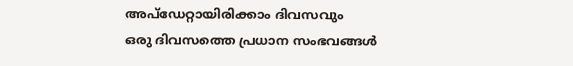അപ്ഡേറ്റായിരിക്കാം ദിവസവും
ഒരു ദിവസത്തെ പ്രധാന സംഭവങ്ങൾ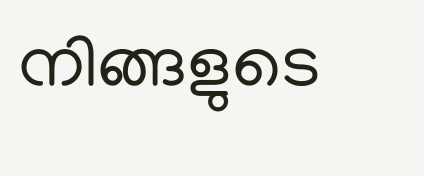നിങ്ങളുടെ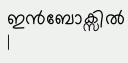ഇൻബോക്സിൽ |